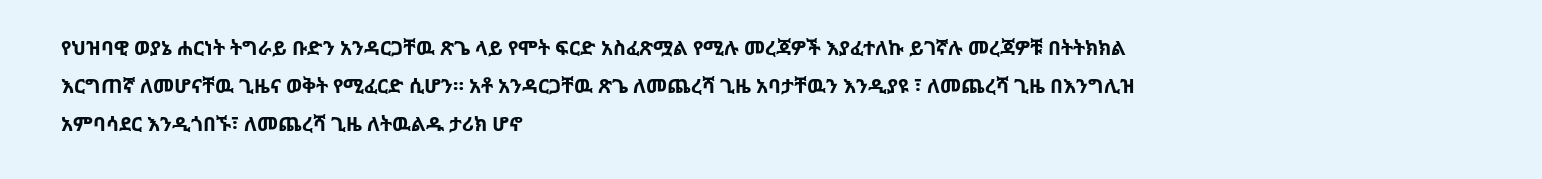የህዝባዊ ወያኔ ሐርነት ትግራይ ቡድን አንዳርጋቸዉ ጽጌ ላይ የሞት ፍርድ አስፈጽሟል የሚሉ መረጃዎች እያፈተለኩ ይገኛሉ መረጃዎቹ በትትክክል እርግጠኛ ለመሆናቸዉ ጊዜና ወቅት የሚፈርድ ሲሆን። አቶ አንዳርጋቸዉ ጽጌ ለመጨረሻ ጊዜ አባታቸዉን እንዲያዩ ፣ ለመጨረሻ ጊዜ በእንግሊዝ አምባሳደር እንዲጎበኙ፣ ለመጨረሻ ጊዜ ለትዉልዱ ታሪክ ሆኖ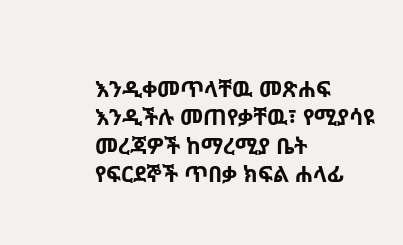እንዲቀመጥላቸዉ መጽሐፍ እንዲችሉ መጠየቃቸዉ፣ የሚያሳዩ መረጃዎች ከማረሚያ ቤት የፍርደኞች ጥበቃ ክፍል ሐላፊ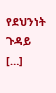የደህንነት ጉዳይ […]